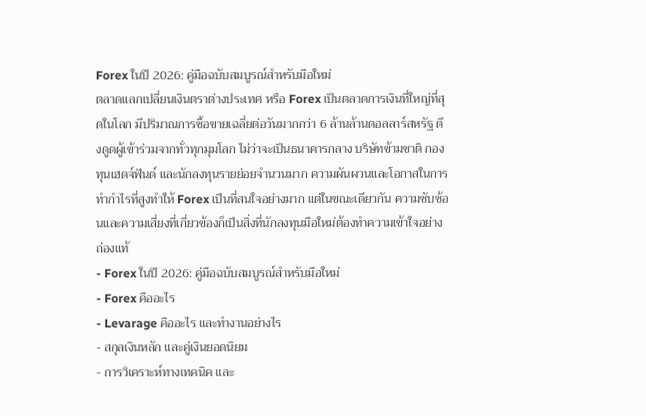Forex ในปี 2026: คู่มือฉบับสมบูรณ์สำหรับมือใหม่
ตลาดแลกเปลี่ยนเงินตราต่างประเทศ หรือ Forex เป็นตลาดการเงินที่ใหญ่ที่สุดในโลก มีปริมาณการซื้อขายเฉลี่ยต่อวันมากกว่า 6 ล้านล้านดอลลาร์สหรัฐ ดึงดูดผู้เข้าร่วมจากทั่วทุกมุมโลก ไม่ว่าจะเป็นธนาคารกลาง บริษัทข้ามชาติ กองทุนเฮดจ์ฟันด์ และนักลงทุนรายย่อยจำนวนมาก ความผันผวนและโอกาสในการทำกำไรที่สูงทำให้ Forex เป็นที่สนใจอย่างมาก แต่ในขณะเดียวกัน ความซับซ้อนและความเสี่ยงที่เกี่ยวข้องก็เป็นสิ่งที่นักลงทุนมือใหม่ต้องทำความเข้าใจอย่างถ่องแท้
- Forex ในปี 2026: คู่มือฉบับสมบูรณ์สำหรับมือใหม่
- Forex คืออะไร
- Levarage คืออะไร และทำงานอย่างไร
- สกุลเงินหลัก และคู่เงินยอดนิยม
- การวิเคราะห์ทางเทคนิค และ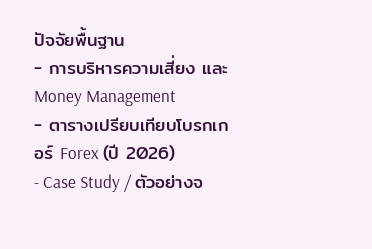ปัจจัยพื้นฐาน
- การบริหารความเสี่ยง และ Money Management
- ตารางเปรียบเทียบโบรกเกอร์ Forex (ปี 2026)
- Case Study / ตัวอย่างจ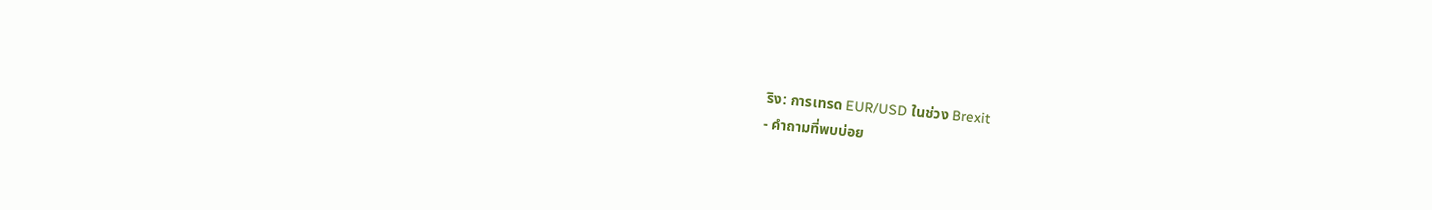ริง: การเทรด EUR/USD ในช่วง Brexit
- คำถามที่พบบ่อย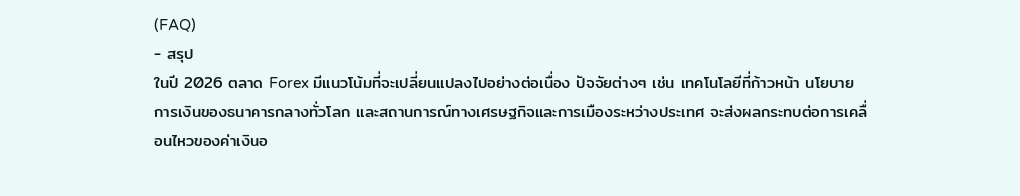(FAQ)
- สรุป
ในปี 2026 ตลาด Forex มีแนวโน้มที่จะเปลี่ยนแปลงไปอย่างต่อเนื่อง ปัจจัยต่างๆ เช่น เทคโนโลยีที่ก้าวหน้า นโยบายการเงินของธนาคารกลางทั่วโลก และสถานการณ์ทางเศรษฐกิจและการเมืองระหว่างประเทศ จะส่งผลกระทบต่อการเคลื่อนไหวของค่าเงินอ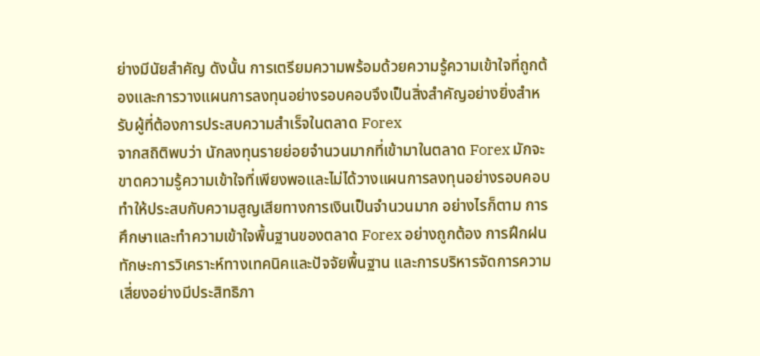ย่างมีนัยสำคัญ ดังนั้น การเตรียมความพร้อมด้วยความรู้ความเข้าใจที่ถูกต้องและการวางแผนการลงทุนอย่างรอบคอบจึงเป็นสิ่งสำคัญอย่างยิ่งสำหรับผู้ที่ต้องการประสบความสำเร็จในตลาด Forex
จากสถิติพบว่า นักลงทุนรายย่อยจำนวนมากที่เข้ามาในตลาด Forex มักจะขาดความรู้ความเข้าใจที่เพียงพอและไม่ได้วางแผนการลงทุนอย่างรอบคอบ ทำให้ประสบกับความสูญเสียทางการเงินเป็นจำนวนมาก อย่างไรก็ตาม การศึกษาและทำความเข้าใจพื้นฐานของตลาด Forex อย่างถูกต้อง การฝึกฝนทักษะการวิเคราะห์ทางเทคนิคและปัจจัยพื้นฐาน และการบริหารจัดการความเสี่ยงอย่างมีประสิทธิภา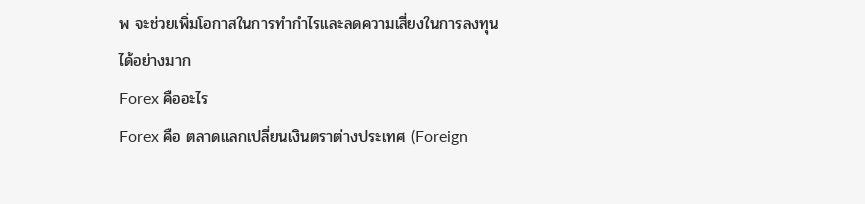พ จะช่วยเพิ่มโอกาสในการทำกำไรและลดความเสี่ยงในการลงทุนได้อย่างมาก
Forex คืออะไร
Forex คือ ตลาดแลกเปลี่ยนเงินตราต่างประเทศ (Foreign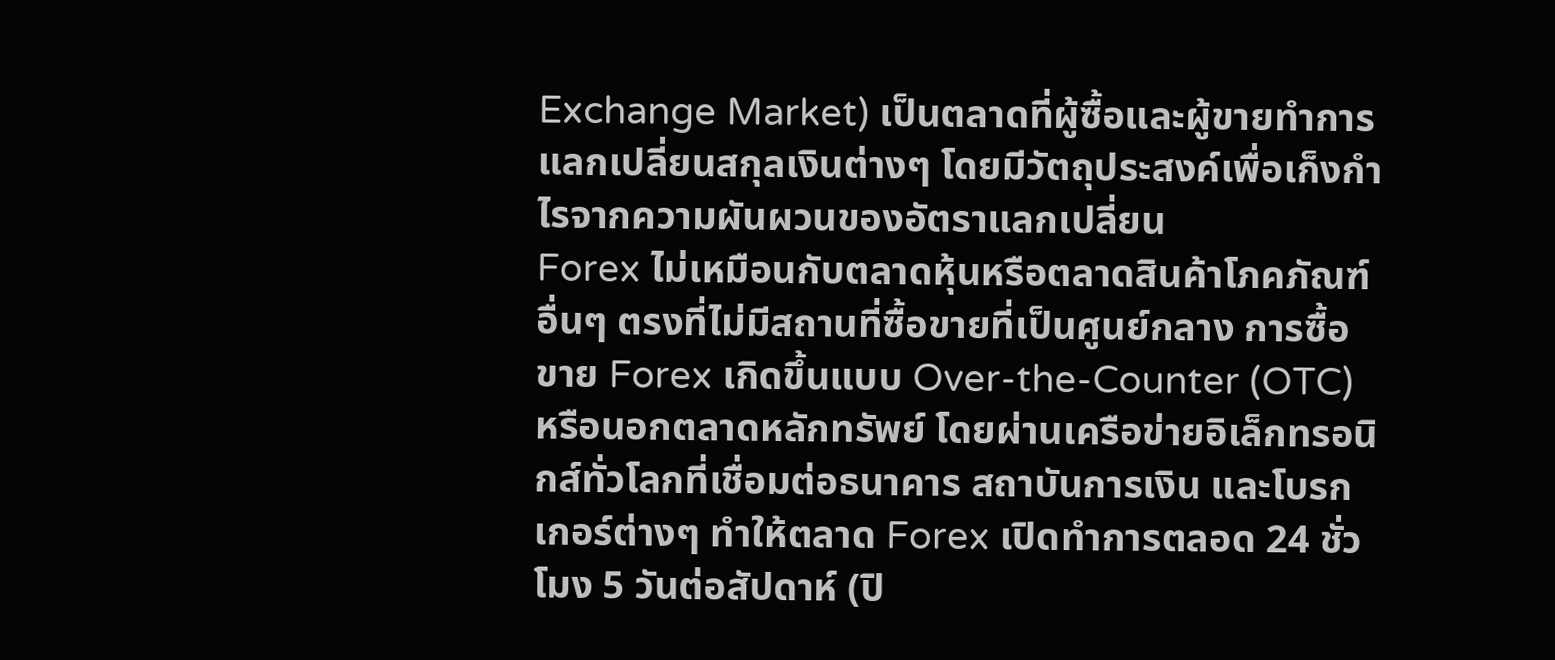Exchange Market) เป็นตลาดที่ผู้ซื้อและผู้ขายทำการแลกเปลี่ยนสกุลเงินต่างๆ โดยมีวัตถุประสงค์เพื่อเก็งกำไรจากความผันผวนของอัตราแลกเปลี่ยน
Forex ไม่เหมือนกับตลาดหุ้นหรือตลาดสินค้าโภคภัณฑ์อื่นๆ ตรงที่ไม่มีสถานที่ซื้อขายที่เป็นศูนย์กลาง การซื้อขาย Forex เกิดขึ้นแบบ Over-the-Counter (OTC) หรือนอกตลาดหลักทรัพย์ โดยผ่านเครือข่ายอิเล็กทรอนิกส์ทั่วโลกที่เชื่อมต่อธนาคาร สถาบันการเงิน และโบรกเกอร์ต่างๆ ทำให้ตลาด Forex เปิดทำการตลอด 24 ชั่วโมง 5 วันต่อสัปดาห์ (ปิ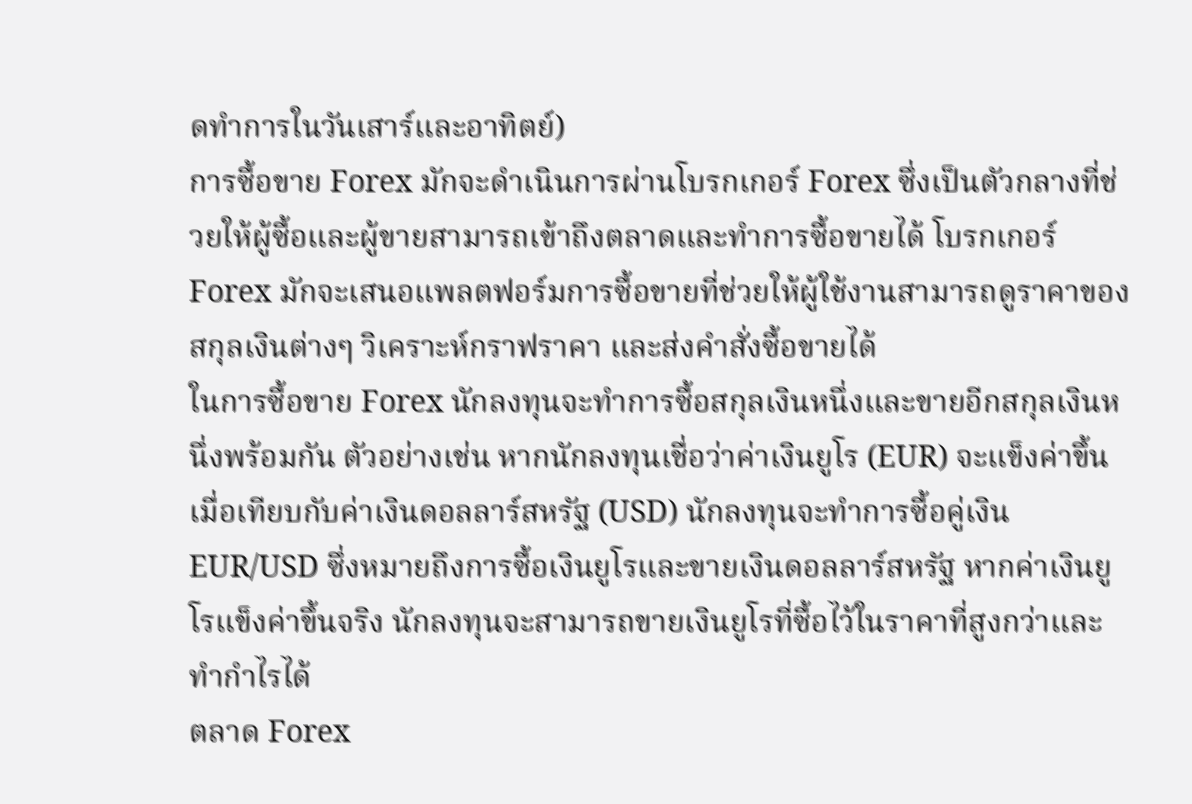ดทำการในวันเสาร์และอาทิตย์)
การซื้อขาย Forex มักจะดำเนินการผ่านโบรกเกอร์ Forex ซึ่งเป็นตัวกลางที่ช่วยให้ผู้ซื้อและผู้ขายสามารถเข้าถึงตลาดและทำการซื้อขายได้ โบรกเกอร์ Forex มักจะเสนอแพลตฟอร์มการซื้อขายที่ช่วยให้ผู้ใช้งานสามารถดูราคาของสกุลเงินต่างๆ วิเคราะห์กราฟราคา และส่งคำสั่งซื้อขายได้
ในการซื้อขาย Forex นักลงทุนจะทำการซื้อสกุลเงินหนึ่งและขายอีกสกุลเงินหนึ่งพร้อมกัน ตัวอย่างเช่น หากนักลงทุนเชื่อว่าค่าเงินยูโร (EUR) จะแข็งค่าขึ้นเมื่อเทียบกับค่าเงินดอลลาร์สหรัฐ (USD) นักลงทุนจะทำการซื้อคู่เงิน EUR/USD ซึ่งหมายถึงการซื้อเงินยูโรและขายเงินดอลลาร์สหรัฐ หากค่าเงินยูโรแข็งค่าขึ้นจริง นักลงทุนจะสามารถขายเงินยูโรที่ซื้อไว้ในราคาที่สูงกว่าและทำกำไรได้
ตลาด Forex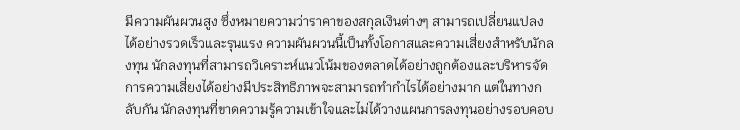มีความผันผวนสูง ซึ่งหมายความว่าราคาของสกุลเงินต่างๆ สามารถเปลี่ยนแปลงได้อย่างรวดเร็วและรุนแรง ความผันผวนนี้เป็นทั้งโอกาสและความเสี่ยงสำหรับนักลงทุน นักลงทุนที่สามารถวิเคราะห์แนวโน้มของตลาดได้อย่างถูกต้องและบริหารจัดการความเสี่ยงได้อย่างมีประสิทธิภาพจะสามารถทำกำไรได้อย่างมาก แต่ในทางกลับกัน นักลงทุนที่ขาดความรู้ความเข้าใจและไม่ได้วางแผนการลงทุนอย่างรอบคอบ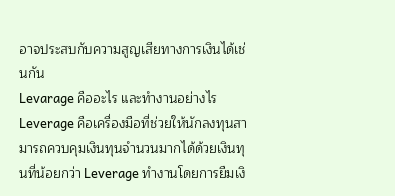อาจประสบกับความสูญเสียทางการเงินได้เช่นกัน
Levarage คืออะไร และทำงานอย่างไร
Leverage คือเครื่องมือที่ช่วยให้นักลงทุนสามารถควบคุมเงินทุนจำนวนมากได้ด้วยเงินทุนที่น้อยกว่า Leverage ทำงานโดยการยืมเงิ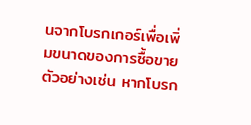นจากโบรกเกอร์เพื่อเพิ่มขนาดของการซื้อขาย ตัวอย่างเช่น หากโบรก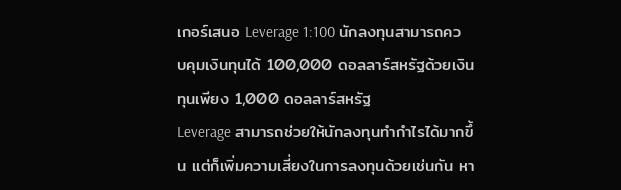เกอร์เสนอ Leverage 1:100 นักลงทุนสามารถควบคุมเงินทุนได้ 100,000 ดอลลาร์สหรัฐด้วยเงินทุนเพียง 1,000 ดอลลาร์สหรัฐ
Leverage สามารถช่วยให้นักลงทุนทำกำไรได้มากขึ้น แต่ก็เพิ่มความเสี่ยงในการลงทุนด้วยเช่นกัน หา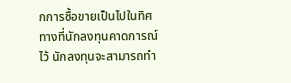กการซื้อขายเป็นไปในทิศทางที่นักลงทุนคาดการณ์ไว้ นักลงทุนจะสามารถทำ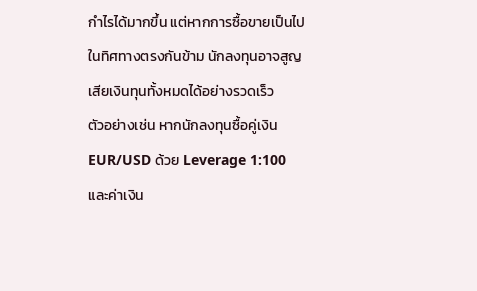กำไรได้มากขึ้น แต่หากการซื้อขายเป็นไปในทิศทางตรงกันข้าม นักลงทุนอาจสูญเสียเงินทุนทั้งหมดได้อย่างรวดเร็ว
ตัวอย่างเช่น หากนักลงทุนซื้อคู่เงิน EUR/USD ด้วย Leverage 1:100 และค่าเงิน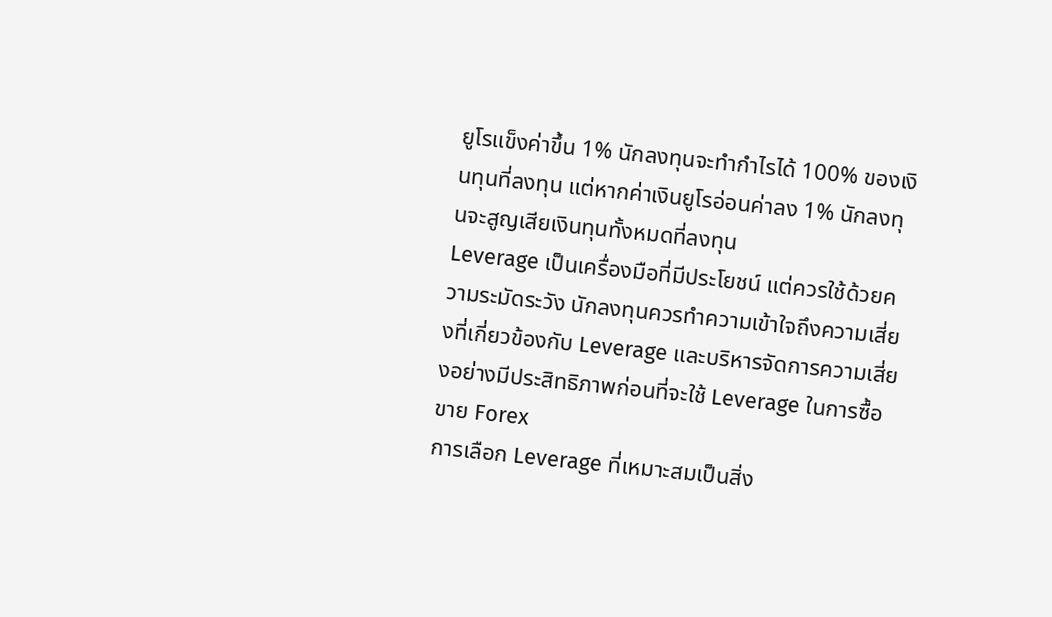ยูโรแข็งค่าขึ้น 1% นักลงทุนจะทำกำไรได้ 100% ของเงินทุนที่ลงทุน แต่หากค่าเงินยูโรอ่อนค่าลง 1% นักลงทุนจะสูญเสียเงินทุนทั้งหมดที่ลงทุน
Leverage เป็นเครื่องมือที่มีประโยชน์ แต่ควรใช้ด้วยความระมัดระวัง นักลงทุนควรทำความเข้าใจถึงความเสี่ยงที่เกี่ยวข้องกับ Leverage และบริหารจัดการความเสี่ยงอย่างมีประสิทธิภาพก่อนที่จะใช้ Leverage ในการซื้อขาย Forex
การเลือก Leverage ที่เหมาะสมเป็นสิ่ง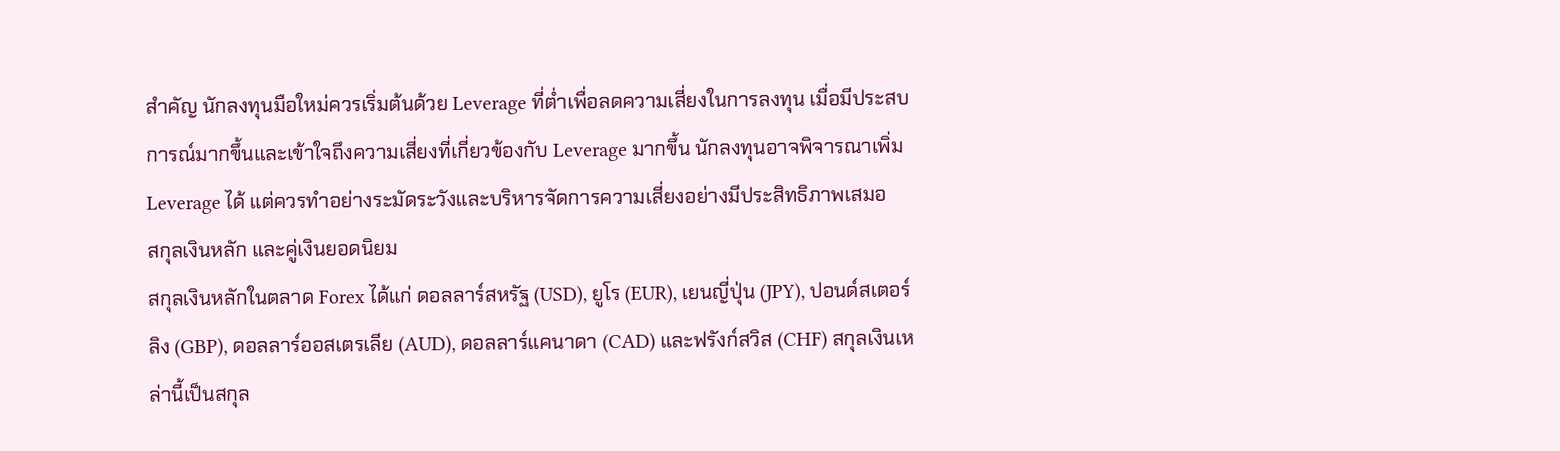สำคัญ นักลงทุนมือใหม่ควรเริ่มต้นด้วย Leverage ที่ต่ำเพื่อลดความเสี่ยงในการลงทุน เมื่อมีประสบการณ์มากขึ้นและเข้าใจถึงความเสี่ยงที่เกี่ยวข้องกับ Leverage มากขึ้น นักลงทุนอาจพิจารณาเพิ่ม Leverage ได้ แต่ควรทำอย่างระมัดระวังและบริหารจัดการความเสี่ยงอย่างมีประสิทธิภาพเสมอ
สกุลเงินหลัก และคู่เงินยอดนิยม
สกุลเงินหลักในตลาด Forex ได้แก่ ดอลลาร์สหรัฐ (USD), ยูโร (EUR), เยนญี่ปุ่น (JPY), ปอนด์สเตอร์ลิง (GBP), ดอลลาร์ออสเตรเลีย (AUD), ดอลลาร์แคนาดา (CAD) และฟรังก์สวิส (CHF) สกุลเงินเหล่านี้เป็นสกุล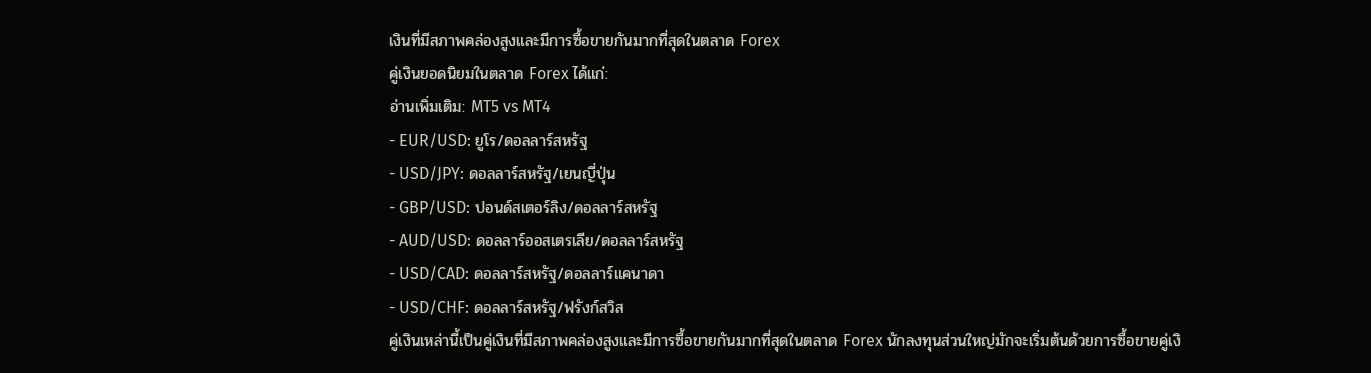เงินที่มีสภาพคล่องสูงและมีการซื้อขายกันมากที่สุดในตลาด Forex
คู่เงินยอดนิยมในตลาด Forex ได้แก่:
อ่านเพิ่มเติม: MT5 vs MT4
- EUR/USD: ยูโร/ดอลลาร์สหรัฐ
- USD/JPY: ดอลลาร์สหรัฐ/เยนญี่ปุ่น
- GBP/USD: ปอนด์สเตอร์ลิง/ดอลลาร์สหรัฐ
- AUD/USD: ดอลลาร์ออสเตรเลีย/ดอลลาร์สหรัฐ
- USD/CAD: ดอลลาร์สหรัฐ/ดอลลาร์แคนาดา
- USD/CHF: ดอลลาร์สหรัฐ/ฟรังก์สวิส
คู่เงินเหล่านี้เป็นคู่เงินที่มีสภาพคล่องสูงและมีการซื้อขายกันมากที่สุดในตลาด Forex นักลงทุนส่วนใหญ่มักจะเริ่มต้นด้วยการซื้อขายคู่เงิ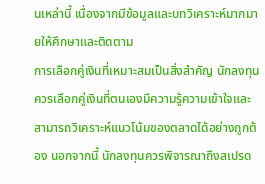นเหล่านี้ เนื่องจากมีข้อมูลและบทวิเคราะห์มากมายให้ศึกษาและติดตาม
การเลือกคู่เงินที่เหมาะสมเป็นสิ่งสำคัญ นักลงทุนควรเลือกคู่เงินที่ตนเองมีความรู้ความเข้าใจและสามารถวิเคราะห์แนวโน้มของตลาดได้อย่างถูกต้อง นอกจากนี้ นักลงทุนควรพิจารณาถึงสเปรด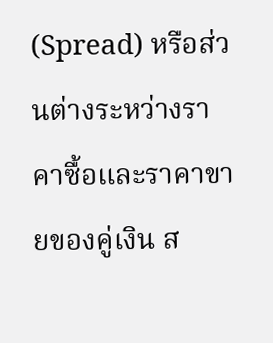(Spread) หรือส่วนต่างระหว่างราคาซื้อและราคาขายของคู่เงิน ส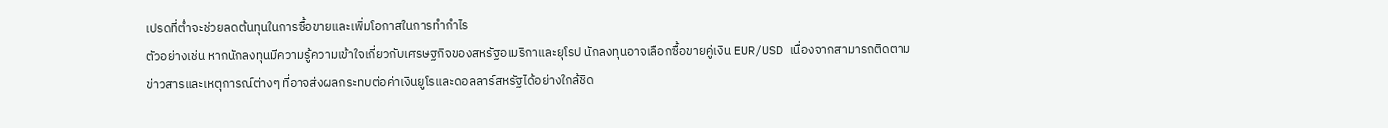เปรดที่ต่ำจะช่วยลดต้นทุนในการซื้อขายและเพิ่มโอกาสในการทำกำไร
ตัวอย่างเช่น หากนักลงทุนมีความรู้ความเข้าใจเกี่ยวกับเศรษฐกิจของสหรัฐอเมริกาและยุโรป นักลงทุนอาจเลือกซื้อขายคู่เงิน EUR/USD เนื่องจากสามารถติดตามข่าวสารและเหตุการณ์ต่างๆ ที่อาจส่งผลกระทบต่อค่าเงินยูโรและดอลลาร์สหรัฐได้อย่างใกล้ชิด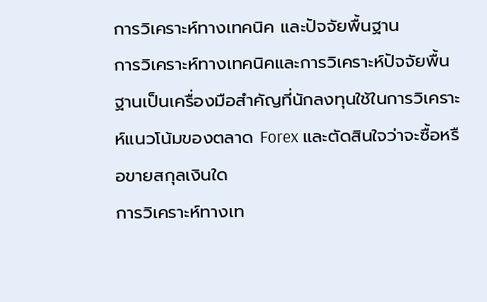การวิเคราะห์ทางเทคนิค และปัจจัยพื้นฐาน
การวิเคราะห์ทางเทคนิคและการวิเคราะห์ปัจจัยพื้นฐานเป็นเครื่องมือสำคัญที่นักลงทุนใช้ในการวิเคราะห์แนวโน้มของตลาด Forex และตัดสินใจว่าจะซื้อหรือขายสกุลเงินใด
การวิเคราะห์ทางเท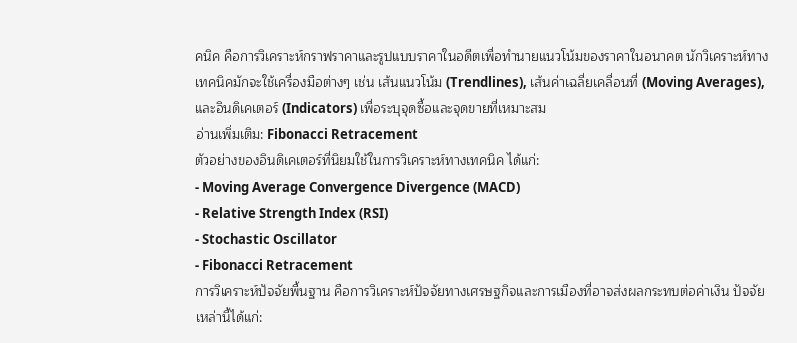คนิค คือการวิเคราะห์กราฟราคาและรูปแบบราคาในอดีตเพื่อทำนายแนวโน้มของราคาในอนาคต นักวิเคราะห์ทางเทคนิคมักจะใช้เครื่องมือต่างๆ เช่น เส้นแนวโน้ม (Trendlines), เส้นค่าเฉลี่ยเคลื่อนที่ (Moving Averages), และอินดิเคเตอร์ (Indicators) เพื่อระบุจุดซื้อและจุดขายที่เหมาะสม
อ่านเพิ่มเติม: Fibonacci Retracement
ตัวอย่างของอินดิเคเตอร์ที่นิยมใช้ในการวิเคราะห์ทางเทคนิค ได้แก่:
- Moving Average Convergence Divergence (MACD)
- Relative Strength Index (RSI)
- Stochastic Oscillator
- Fibonacci Retracement
การวิเคราะห์ปัจจัยพื้นฐาน คือการวิเคราะห์ปัจจัยทางเศรษฐกิจและการเมืองที่อาจส่งผลกระทบต่อค่าเงิน ปัจจัยเหล่านี้ได้แก่: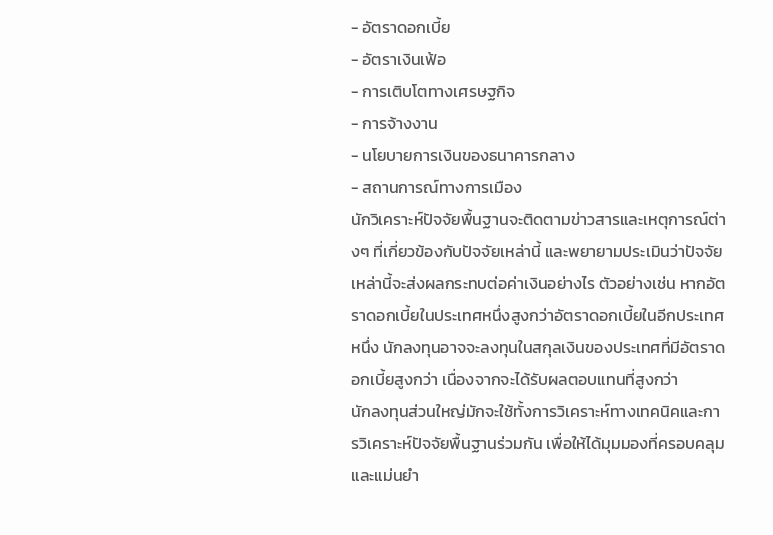- อัตราดอกเบี้ย
- อัตราเงินเฟ้อ
- การเติบโตทางเศรษฐกิจ
- การจ้างงาน
- นโยบายการเงินของธนาคารกลาง
- สถานการณ์ทางการเมือง
นักวิเคราะห์ปัจจัยพื้นฐานจะติดตามข่าวสารและเหตุการณ์ต่างๆ ที่เกี่ยวข้องกับปัจจัยเหล่านี้ และพยายามประเมินว่าปัจจัยเหล่านี้จะส่งผลกระทบต่อค่าเงินอย่างไร ตัวอย่างเช่น หากอัตราดอกเบี้ยในประเทศหนึ่งสูงกว่าอัตราดอกเบี้ยในอีกประเทศหนึ่ง นักลงทุนอาจจะลงทุนในสกุลเงินของประเทศที่มีอัตราดอกเบี้ยสูงกว่า เนื่องจากจะได้รับผลตอบแทนที่สูงกว่า
นักลงทุนส่วนใหญ่มักจะใช้ทั้งการวิเคราะห์ทางเทคนิคและการวิเคราะห์ปัจจัยพื้นฐานร่วมกัน เพื่อให้ได้มุมมองที่ครอบคลุมและแม่นยำ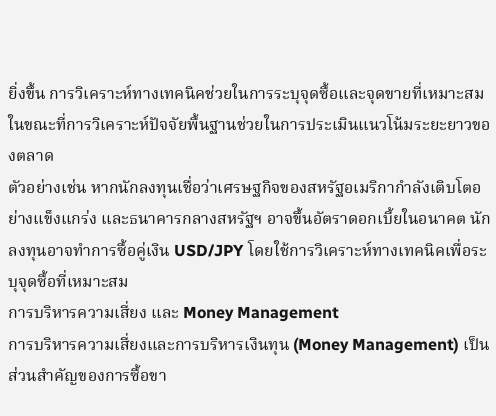ยิ่งขึ้น การวิเคราะห์ทางเทคนิคช่วยในการระบุจุดซื้อและจุดขายที่เหมาะสม ในขณะที่การวิเคราะห์ปัจจัยพื้นฐานช่วยในการประเมินแนวโน้มระยะยาวของตลาด
ตัวอย่างเช่น หากนักลงทุนเชื่อว่าเศรษฐกิจของสหรัฐอเมริกากำลังเติบโตอย่างแข็งแกร่ง และธนาคารกลางสหรัฐฯ อาจขึ้นอัตราดอกเบี้ยในอนาคต นักลงทุนอาจทำการซื้อคู่เงิน USD/JPY โดยใช้การวิเคราะห์ทางเทคนิคเพื่อระบุจุดซื้อที่เหมาะสม
การบริหารความเสี่ยง และ Money Management
การบริหารความเสี่ยงและการบริหารเงินทุน (Money Management) เป็นส่วนสำคัญของการซื้อขา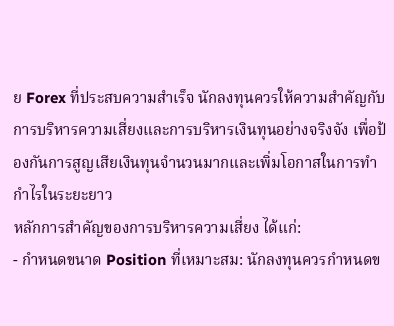ย Forex ที่ประสบความสำเร็จ นักลงทุนควรให้ความสำคัญกับการบริหารความเสี่ยงและการบริหารเงินทุนอย่างจริงจัง เพื่อป้องกันการสูญเสียเงินทุนจำนวนมากและเพิ่มโอกาสในการทำกำไรในระยะยาว
หลักการสำคัญของการบริหารความเสี่ยง ได้แก่:
- กำหนดขนาด Position ที่เหมาะสม: นักลงทุนควรกำหนดข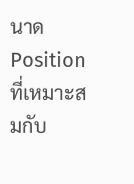นาด Position ที่เหมาะสมกับ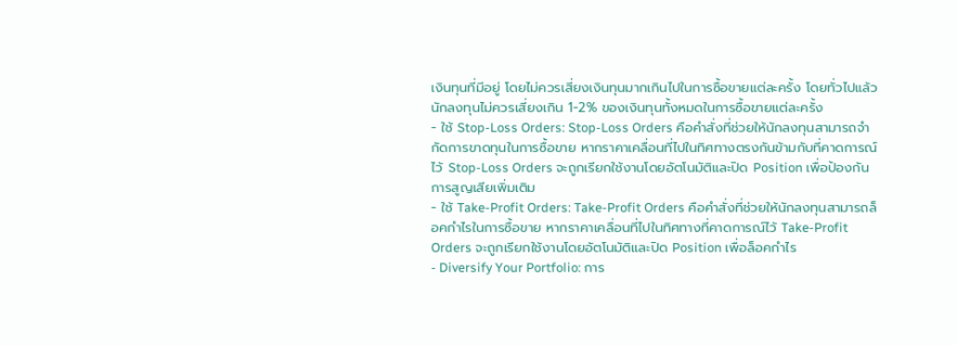เงินทุนที่มีอยู่ โดยไม่ควรเสี่ยงเงินทุนมากเกินไปในการซื้อขายแต่ละครั้ง โดยทั่วไปแล้ว นักลงทุนไม่ควรเสี่ยงเกิน 1-2% ของเงินทุนทั้งหมดในการซื้อขายแต่ละครั้ง
- ใช้ Stop-Loss Orders: Stop-Loss Orders คือคำสั่งที่ช่วยให้นักลงทุนสามารถจำกัดการขาดทุนในการซื้อขาย หากราคาเคลื่อนที่ไปในทิศทางตรงกันข้ามกับที่คาดการณ์ไว้ Stop-Loss Orders จะถูกเรียกใช้งานโดยอัตโนมัติและปิด Position เพื่อป้องกันการสูญเสียเพิ่มเติม
- ใช้ Take-Profit Orders: Take-Profit Orders คือคำสั่งที่ช่วยให้นักลงทุนสามารถล็อคกำไรในการซื้อขาย หากราคาเคลื่อนที่ไปในทิศทางที่คาดการณ์ไว้ Take-Profit Orders จะถูกเรียกใช้งานโดยอัตโนมัติและปิด Position เพื่อล็อคกำไร
- Diversify Your Portfolio: การ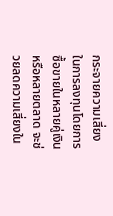กระจายความเสี่ยงในการลงทุนโดยการซื้อขายในหลายคู่เงินหรือหลายตลาด จะช่วยลดความเสี่ยงใน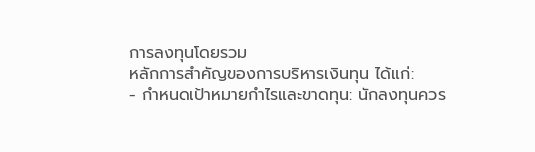การลงทุนโดยรวม
หลักการสำคัญของการบริหารเงินทุน ได้แก่:
- กำหนดเป้าหมายกำไรและขาดทุน: นักลงทุนควร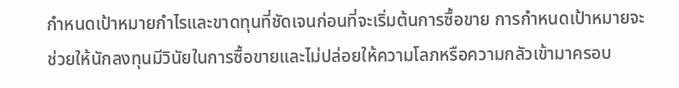กำหนดเป้าหมายกำไรและขาดทุนที่ชัดเจนก่อนที่จะเริ่มต้นการซื้อขาย การกำหนดเป้าหมายจะช่วยให้นักลงทุนมีวินัยในการซื้อขายและไม่ปล่อยให้ความโลภหรือความกลัวเข้ามาครอบ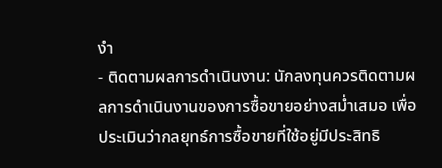งำ
- ติดตามผลการดำเนินงาน: นักลงทุนควรติดตามผลการดำเนินงานของการซื้อขายอย่างสม่ำเสมอ เพื่อประเมินว่ากลยุทธ์การซื้อขายที่ใช้อยู่มีประสิทธิ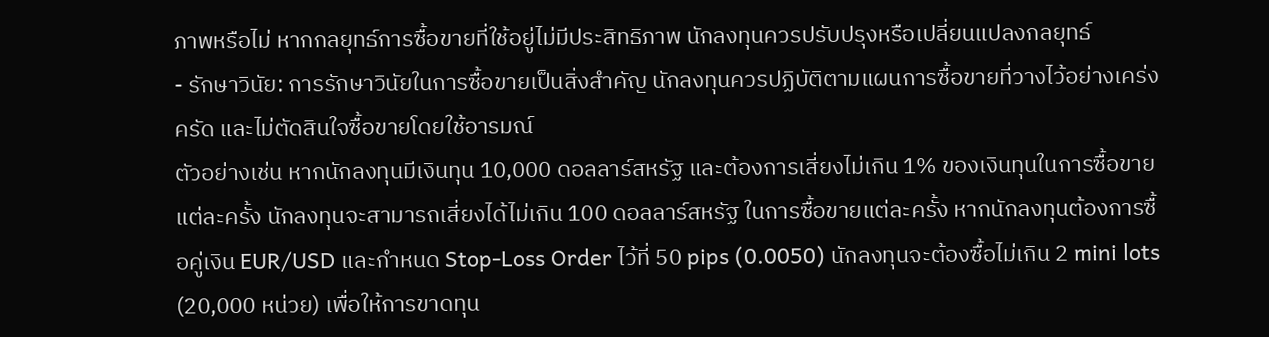ภาพหรือไม่ หากกลยุทธ์การซื้อขายที่ใช้อยู่ไม่มีประสิทธิภาพ นักลงทุนควรปรับปรุงหรือเปลี่ยนแปลงกลยุทธ์
- รักษาวินัย: การรักษาวินัยในการซื้อขายเป็นสิ่งสำคัญ นักลงทุนควรปฏิบัติตามแผนการซื้อขายที่วางไว้อย่างเคร่งครัด และไม่ตัดสินใจซื้อขายโดยใช้อารมณ์
ตัวอย่างเช่น หากนักลงทุนมีเงินทุน 10,000 ดอลลาร์สหรัฐ และต้องการเสี่ยงไม่เกิน 1% ของเงินทุนในการซื้อขายแต่ละครั้ง นักลงทุนจะสามารถเสี่ยงได้ไม่เกิน 100 ดอลลาร์สหรัฐ ในการซื้อขายแต่ละครั้ง หากนักลงทุนต้องการซื้อคู่เงิน EUR/USD และกำหนด Stop-Loss Order ไว้ที่ 50 pips (0.0050) นักลงทุนจะต้องซื้อไม่เกิน 2 mini lots (20,000 หน่วย) เพื่อให้การขาดทุน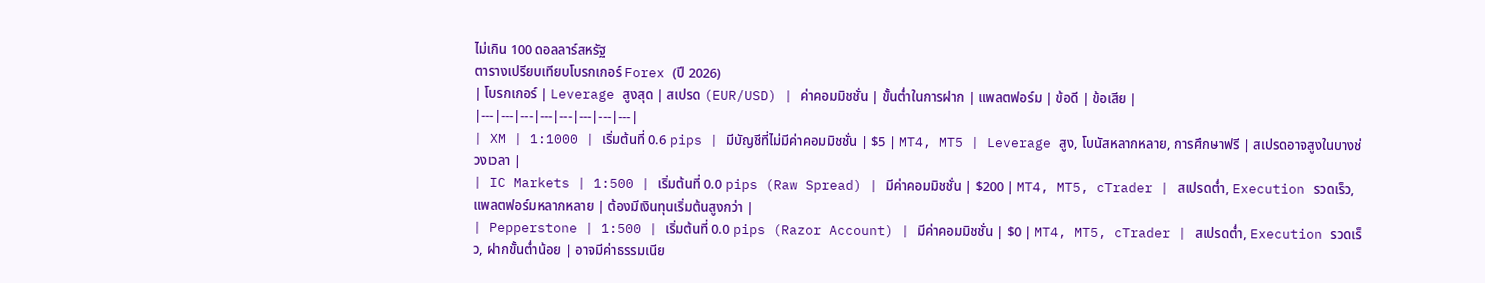ไม่เกิน 100 ดอลลาร์สหรัฐ
ตารางเปรียบเทียบโบรกเกอร์ Forex (ปี 2026)
| โบรกเกอร์ | Leverage สูงสุด | สเปรด (EUR/USD) | ค่าคอมมิชชั่น | ขั้นต่ำในการฝาก | แพลตฟอร์ม | ข้อดี | ข้อเสีย |
|---|---|---|---|---|---|---|---|
| XM | 1:1000 | เริ่มต้นที่ 0.6 pips | มีบัญชีที่ไม่มีค่าคอมมิชชั่น | $5 | MT4, MT5 | Leverage สูง, โบนัสหลากหลาย, การศึกษาฟรี | สเปรดอาจสูงในบางช่วงเวลา |
| IC Markets | 1:500 | เริ่มต้นที่ 0.0 pips (Raw Spread) | มีค่าคอมมิชชั่น | $200 | MT4, MT5, cTrader | สเปรดต่ำ, Execution รวดเร็ว, แพลตฟอร์มหลากหลาย | ต้องมีเงินทุนเริ่มต้นสูงกว่า |
| Pepperstone | 1:500 | เริ่มต้นที่ 0.0 pips (Razor Account) | มีค่าคอมมิชชั่น | $0 | MT4, MT5, cTrader | สเปรดต่ำ, Execution รวดเร็ว, ฝากขั้นต่ำน้อย | อาจมีค่าธรรมเนีย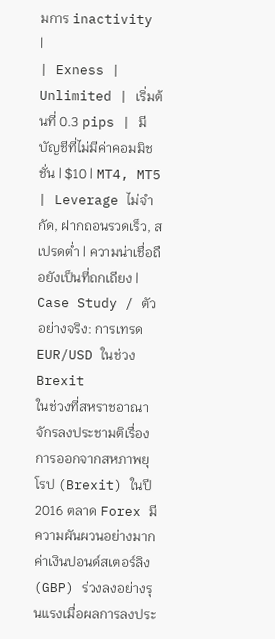มการ inactivity |
| Exness | Unlimited | เริ่มต้นที่ 0.3 pips | มีบัญชีที่ไม่มีค่าคอมมิชชั่น | $10 | MT4, MT5 | Leverage ไม่จำกัด, ฝากถอนรวดเร็ว, สเปรดต่ำ | ความน่าเชื่อถือยังเป็นที่ถกเถียง |
Case Study / ตัวอย่างจริง: การเทรด EUR/USD ในช่วง Brexit
ในช่วงที่สหราชอาณาจักรลงประชามติเรื่องการออกจากสหภาพยุโรป (Brexit) ในปี 2016 ตลาด Forex มีความผันผวนอย่างมาก ค่าเงินปอนด์สเตอร์ลิง (GBP) ร่วงลงอย่างรุนแรงเมื่อผลการลงประ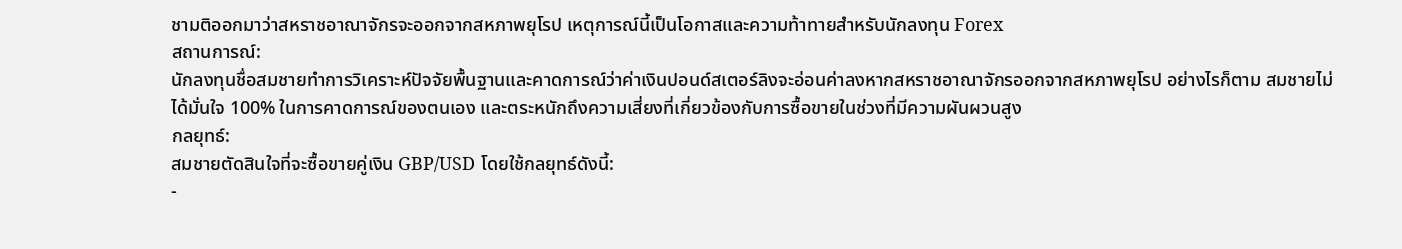ชามติออกมาว่าสหราชอาณาจักรจะออกจากสหภาพยุโรป เหตุการณ์นี้เป็นโอกาสและความท้าทายสำหรับนักลงทุน Forex
สถานการณ์:
นักลงทุนชื่อสมชายทำการวิเคราะห์ปัจจัยพื้นฐานและคาดการณ์ว่าค่าเงินปอนด์สเตอร์ลิงจะอ่อนค่าลงหากสหราชอาณาจักรออกจากสหภาพยุโรป อย่างไรก็ตาม สมชายไม่ได้มั่นใจ 100% ในการคาดการณ์ของตนเอง และตระหนักถึงความเสี่ยงที่เกี่ยวข้องกับการซื้อขายในช่วงที่มีความผันผวนสูง
กลยุทธ์:
สมชายตัดสินใจที่จะซื้อขายคู่เงิน GBP/USD โดยใช้กลยุทธ์ดังนี้:
-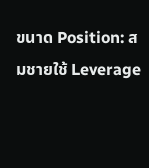ขนาด Position: สมชายใช้ Leverage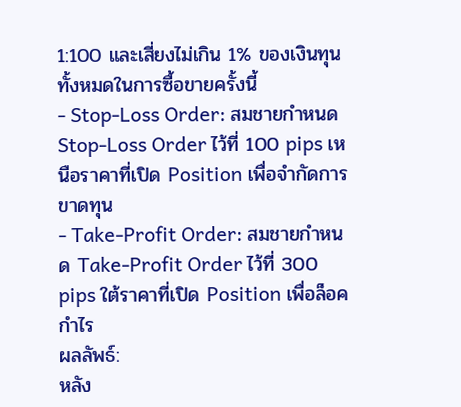1:100 และเสี่ยงไม่เกิน 1% ของเงินทุนทั้งหมดในการซื้อขายครั้งนี้
- Stop-Loss Order: สมชายกำหนด Stop-Loss Order ไว้ที่ 100 pips เหนือราคาที่เปิด Position เพื่อจำกัดการขาดทุน
- Take-Profit Order: สมชายกำหนด Take-Profit Order ไว้ที่ 300 pips ใต้ราคาที่เปิด Position เพื่อล็อคกำไร
ผลลัพธ์:
หลัง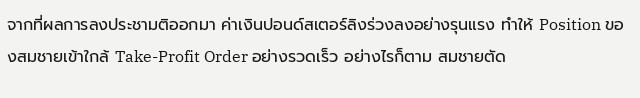จากที่ผลการลงประชามติออกมา ค่าเงินปอนด์สเตอร์ลิงร่วงลงอย่างรุนแรง ทำให้ Position ของสมชายเข้าใกล้ Take-Profit Order อย่างรวดเร็ว อย่างไรก็ตาม สมชายตัด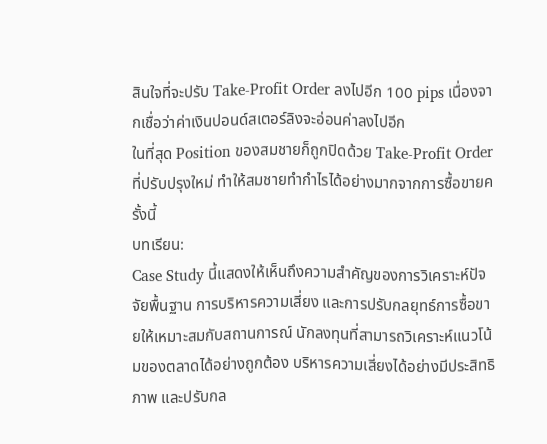สินใจที่จะปรับ Take-Profit Order ลงไปอีก 100 pips เนื่องจากเชื่อว่าค่าเงินปอนด์สเตอร์ลิงจะอ่อนค่าลงไปอีก
ในที่สุด Position ของสมชายก็ถูกปิดด้วย Take-Profit Order ที่ปรับปรุงใหม่ ทำให้สมชายทำกำไรได้อย่างมากจากการซื้อขายครั้งนี้
บทเรียน:
Case Study นี้แสดงให้เห็นถึงความสำคัญของการวิเคราะห์ปัจจัยพื้นฐาน การบริหารความเสี่ยง และการปรับกลยุทธ์การซื้อขายให้เหมาะสมกับสถานการณ์ นักลงทุนที่สามารถวิเคราะห์แนวโน้มของตลาดได้อย่างถูกต้อง บริหารความเสี่ยงได้อย่างมีประสิทธิภาพ และปรับกล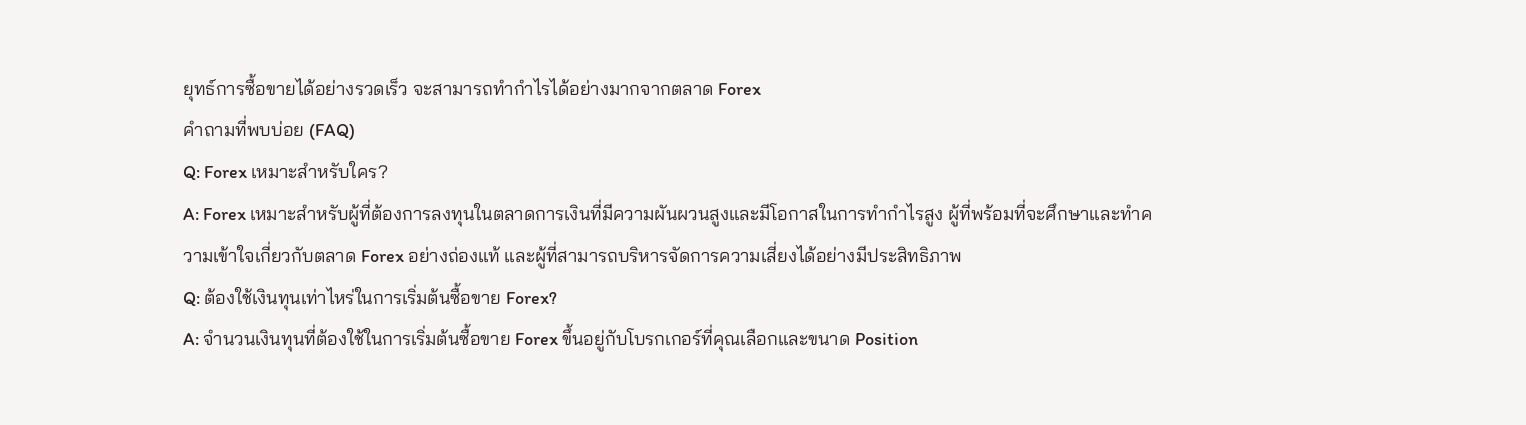ยุทธ์การซื้อขายได้อย่างรวดเร็ว จะสามารถทำกำไรได้อย่างมากจากตลาด Forex
คำถามที่พบบ่อย (FAQ)
Q: Forex เหมาะสำหรับใคร?
A: Forex เหมาะสำหรับผู้ที่ต้องการลงทุนในตลาดการเงินที่มีความผันผวนสูงและมีโอกาสในการทำกำไรสูง ผู้ที่พร้อมที่จะศึกษาและทำความเข้าใจเกี่ยวกับตลาด Forex อย่างถ่องแท้ และผู้ที่สามารถบริหารจัดการความเสี่ยงได้อย่างมีประสิทธิภาพ
Q: ต้องใช้เงินทุนเท่าไหร่ในการเริ่มต้นซื้อขาย Forex?
A: จำนวนเงินทุนที่ต้องใช้ในการเริ่มต้นซื้อขาย Forex ขึ้นอยู่กับโบรกเกอร์ที่คุณเลือกและขนาด Position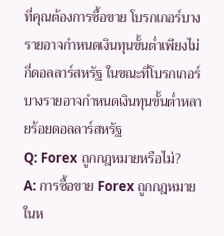ที่คุณต้องการซื้อขาย โบรกเกอร์บางรายอาจกำหนดเงินทุนขั้นต่ำเพียงไม่กี่ดอลลาร์สหรัฐ ในขณะที่โบรกเกอร์บางรายอาจกำหนดเงินทุนขั้นต่ำหลายร้อยดอลลาร์สหรัฐ
Q: Forex ถูกกฎหมายหรือไม่?
A: การซื้อขาย Forex ถูกกฎหมายในห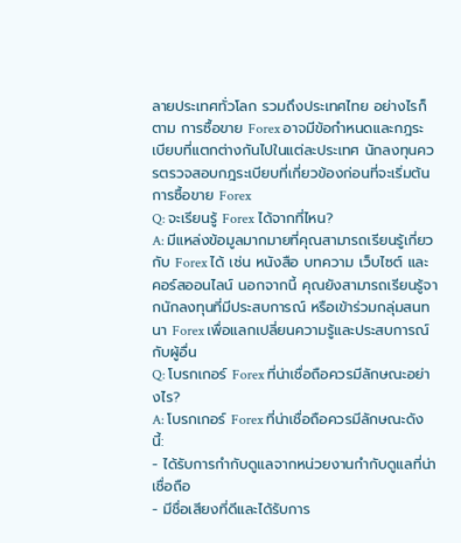ลายประเทศทั่วโลก รวมถึงประเทศไทย อย่างไรก็ตาม การซื้อขาย Forex อาจมีข้อกำหนดและกฎระเบียบที่แตกต่างกันไปในแต่ละประเทศ นักลงทุนควรตรวจสอบกฎระเบียบที่เกี่ยวข้องก่อนที่จะเริ่มต้นการซื้อขาย Forex
Q: จะเรียนรู้ Forex ได้จากที่ไหน?
A: มีแหล่งข้อมูลมากมายที่คุณสามารถเรียนรู้เกี่ยวกับ Forex ได้ เช่น หนังสือ บทความ เว็บไซต์ และคอร์สออนไลน์ นอกจากนี้ คุณยังสามารถเรียนรู้จากนักลงทุนที่มีประสบการณ์ หรือเข้าร่วมกลุ่มสนทนา Forex เพื่อแลกเปลี่ยนความรู้และประสบการณ์กับผู้อื่น
Q: โบรกเกอร์ Forex ที่น่าเชื่อถือควรมีลักษณะอย่างไร?
A: โบรกเกอร์ Forex ที่น่าเชื่อถือควรมีลักษณะดังนี้:
- ได้รับการกำกับดูแลจากหน่วยงานกำกับดูแลที่น่าเชื่อถือ
- มีชื่อเสียงที่ดีและได้รับการ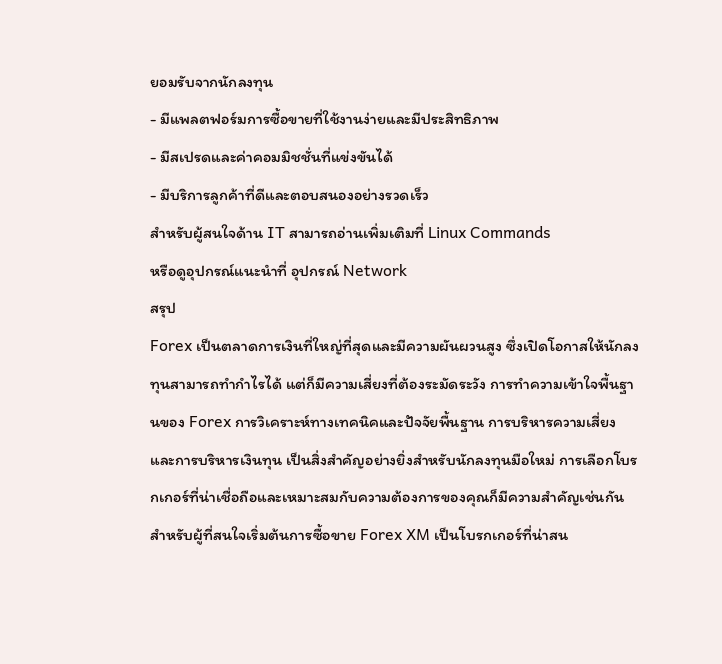ยอมรับจากนักลงทุน
- มีแพลตฟอร์มการซื้อขายที่ใช้งานง่ายและมีประสิทธิภาพ
- มีสเปรดและค่าคอมมิชชั่นที่แข่งขันได้
- มีบริการลูกค้าที่ดีและตอบสนองอย่างรวดเร็ว
สำหรับผู้สนใจด้าน IT สามารถอ่านเพิ่มเติมที่ Linux Commands
หรือดูอุปกรณ์แนะนำที่ อุปกรณ์ Network
สรุป
Forex เป็นตลาดการเงินที่ใหญ่ที่สุดและมีความผันผวนสูง ซึ่งเปิดโอกาสให้นักลงทุนสามารถทำกำไรได้ แต่ก็มีความเสี่ยงที่ต้องระมัดระวัง การทำความเข้าใจพื้นฐานของ Forex การวิเคราะห์ทางเทคนิคและปัจจัยพื้นฐาน การบริหารความเสี่ยง และการบริหารเงินทุน เป็นสิ่งสำคัญอย่างยิ่งสำหรับนักลงทุนมือใหม่ การเลือกโบรกเกอร์ที่น่าเชื่อถือและเหมาะสมกับความต้องการของคุณก็มีความสำคัญเช่นกัน
สำหรับผู้ที่สนใจเริ่มต้นการซื้อขาย Forex XM เป็นโบรกเกอร์ที่น่าสน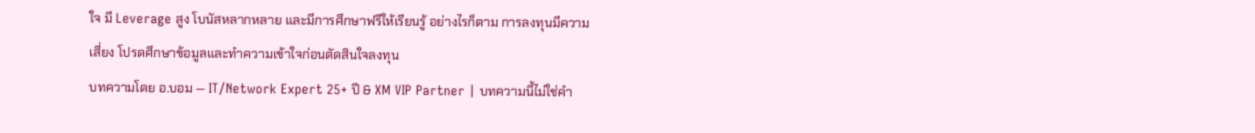ใจ มี Leverage สูง โบนัสหลากหลาย และมีการศึกษาฟรีให้เรียนรู้ อย่างไรก็ตาม การลงทุนมีความเสี่ยง โปรดศึกษาข้อมูลและทำความเข้าใจก่อนตัดสินใจลงทุน
บทความโดย อ.บอม — IT/Network Expert 25+ ปี & XM VIP Partner | บทความนี้ไม่ใช่คำ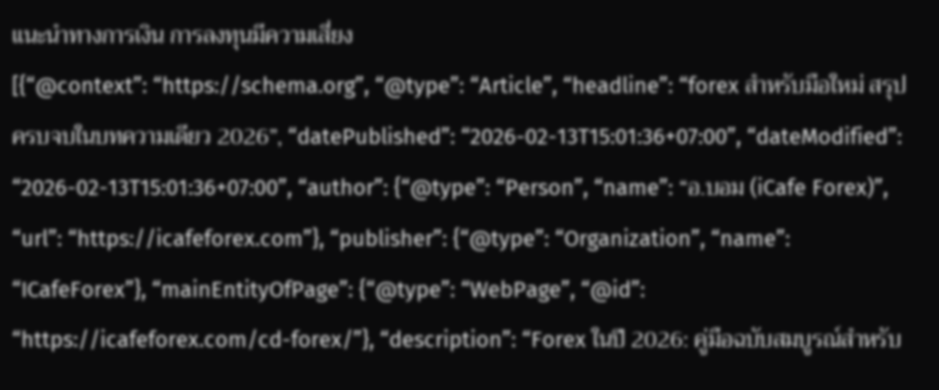แนะนำทางการเงิน การลงทุนมีความเสี่ยง
[{“@context”: “https://schema.org”, “@type”: “Article”, “headline”: “forex สำหรับมือใหม่ สรุปครบจบในบทความเดียว 2026”, “datePublished”: “2026-02-13T15:01:36+07:00”, “dateModified”: “2026-02-13T15:01:36+07:00”, “author”: {“@type”: “Person”, “name”: “อ.บอม (iCafe Forex)”, “url”: “https://icafeforex.com”}, “publisher”: {“@type”: “Organization”, “name”: “ICafeForex”}, “mainEntityOfPage”: {“@type”: “WebPage”, “@id”: “https://icafeforex.com/cd-forex/”}, “description”: “Forex ในปี 2026: คู่มือฉบับสมบูรณ์สำหรับ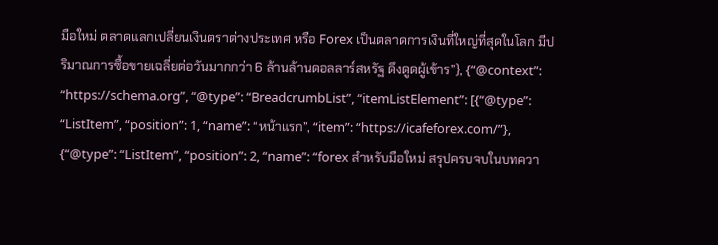มือใหม่ ตลาดแลกเปลี่ยนเงินตราต่างประเทศ หรือ Forex เป็นตลาดการเงินที่ใหญ่ที่สุดในโลก มีปริมาณการซื้อขายเฉลี่ยต่อวันมากกว่า 6 ล้านล้านดอลลาร์สหรัฐ ดึงดูดผู้เข้าร”}, {“@context”: “https://schema.org”, “@type”: “BreadcrumbList”, “itemListElement”: [{“@type”: “ListItem”, “position”: 1, “name”: “หน้าแรก”, “item”: “https://icafeforex.com/”}, {“@type”: “ListItem”, “position”: 2, “name”: “forex สำหรับมือใหม่ สรุปครบจบในบทควา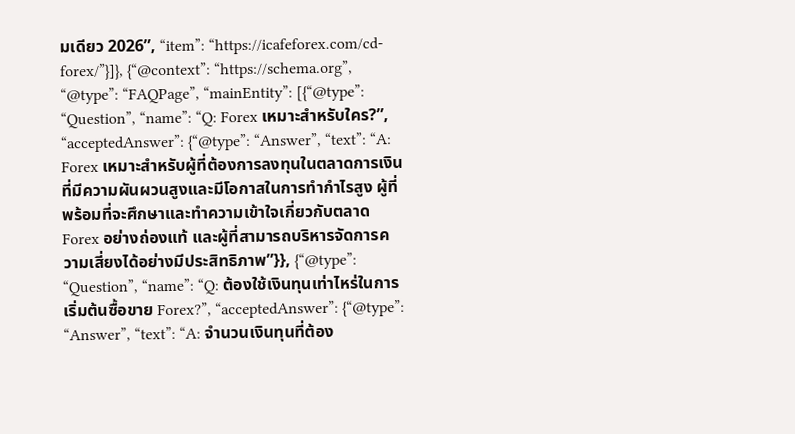มเดียว 2026”, “item”: “https://icafeforex.com/cd-forex/”}]}, {“@context”: “https://schema.org”, “@type”: “FAQPage”, “mainEntity”: [{“@type”: “Question”, “name”: “Q: Forex เหมาะสำหรับใคร?”, “acceptedAnswer”: {“@type”: “Answer”, “text”: “A: Forex เหมาะสำหรับผู้ที่ต้องการลงทุนในตลาดการเงินที่มีความผันผวนสูงและมีโอกาสในการทำกำไรสูง ผู้ที่พร้อมที่จะศึกษาและทำความเข้าใจเกี่ยวกับตลาด Forex อย่างถ่องแท้ และผู้ที่สามารถบริหารจัดการความเสี่ยงได้อย่างมีประสิทธิภาพ”}}, {“@type”: “Question”, “name”: “Q: ต้องใช้เงินทุนเท่าไหร่ในการเริ่มต้นซื้อขาย Forex?”, “acceptedAnswer”: {“@type”: “Answer”, “text”: “A: จำนวนเงินทุนที่ต้อง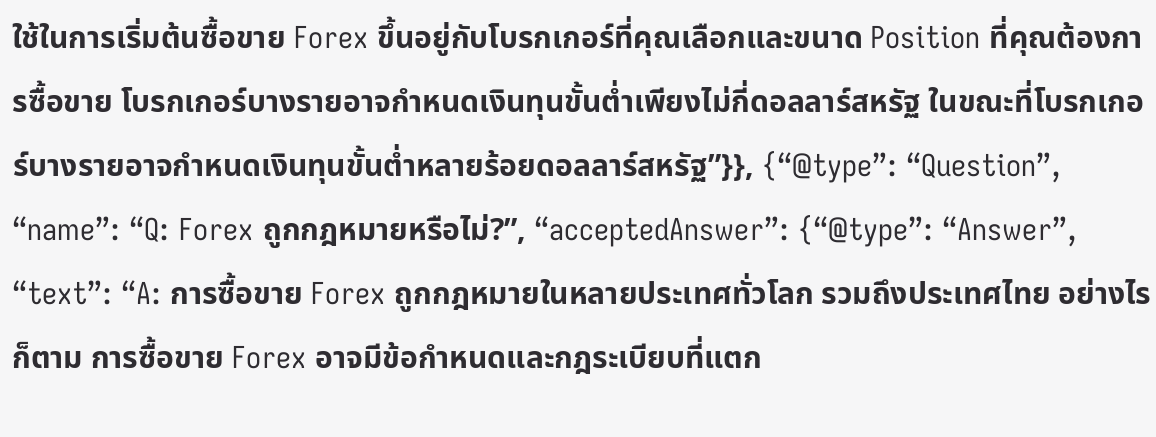ใช้ในการเริ่มต้นซื้อขาย Forex ขึ้นอยู่กับโบรกเกอร์ที่คุณเลือกและขนาด Position ที่คุณต้องการซื้อขาย โบรกเกอร์บางรายอาจกำหนดเงินทุนขั้นต่ำเพียงไม่กี่ดอลลาร์สหรัฐ ในขณะที่โบรกเกอร์บางรายอาจกำหนดเงินทุนขั้นต่ำหลายร้อยดอลลาร์สหรัฐ”}}, {“@type”: “Question”, “name”: “Q: Forex ถูกกฎหมายหรือไม่?”, “acceptedAnswer”: {“@type”: “Answer”, “text”: “A: การซื้อขาย Forex ถูกกฎหมายในหลายประเทศทั่วโลก รวมถึงประเทศไทย อย่างไรก็ตาม การซื้อขาย Forex อาจมีข้อกำหนดและกฎระเบียบที่แตก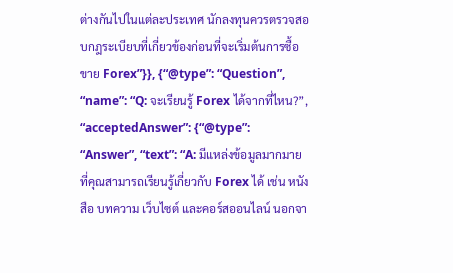ต่างกันไปในแต่ละประเทศ นักลงทุนควรตรวจสอบกฎระเบียบที่เกี่ยวข้องก่อนที่จะเริ่มต้นการซื้อขาย Forex”}}, {“@type”: “Question”, “name”: “Q: จะเรียนรู้ Forex ได้จากที่ไหน?”, “acceptedAnswer”: {“@type”: “Answer”, “text”: “A: มีแหล่งข้อมูลมากมายที่คุณสามารถเรียนรู้เกี่ยวกับ Forex ได้ เช่น หนังสือ บทความ เว็บไซต์ และคอร์สออนไลน์ นอกจา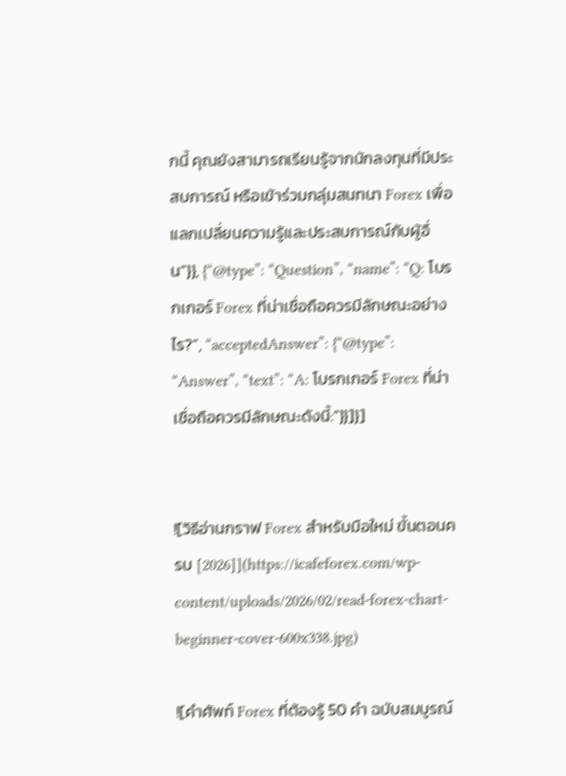กนี้ คุณยังสามารถเรียนรู้จากนักลงทุนที่มีประสบการณ์ หรือเข้าร่วมกลุ่มสนทนา Forex เพื่อแลกเปลี่ยนความรู้และประสบการณ์กับผู้อื่น”}}, {“@type”: “Question”, “name”: “Q: โบรกเกอร์ Forex ที่น่าเชื่อถือควรมีลักษณะอย่างไร?”, “acceptedAnswer”: {“@type”: “Answer”, “text”: “A: โบรกเกอร์ Forex ที่น่าเชื่อถือควรมีลักษณะดังนี้:”}}]}]


![วิธีอ่านกราฟ Forex สำหรับมือใหม่ ขั้นตอนครบ [2026]](https://icafeforex.com/wp-content/uploads/2026/02/read-forex-chart-beginner-cover-600x338.jpg)

![คำศัพท์ Forex ที่ต้องรู้ 50 คำ ฉบับสมบูรณ์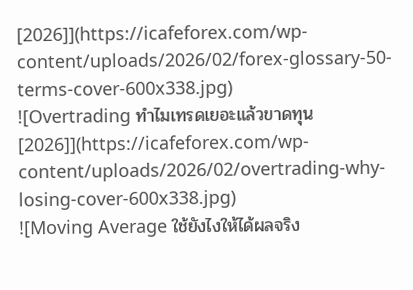[2026]](https://icafeforex.com/wp-content/uploads/2026/02/forex-glossary-50-terms-cover-600x338.jpg)
![Overtrading ทำไมเทรดเยอะแล้วขาดทุน [2026]](https://icafeforex.com/wp-content/uploads/2026/02/overtrading-why-losing-cover-600x338.jpg)
![Moving Average ใช้ยังไงให้ได้ผลจริง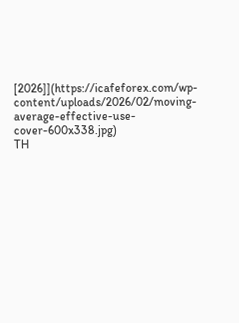[2026]](https://icafeforex.com/wp-content/uploads/2026/02/moving-average-effective-use-cover-600x338.jpg)
TH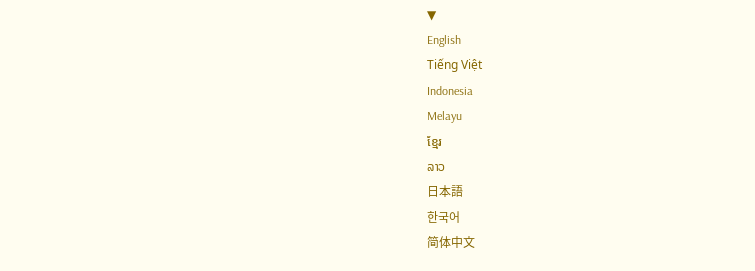▼
English
Tiếng Việt
Indonesia
Melayu
ខ្មែរ
ລາວ
日本語
한국어
简体中文